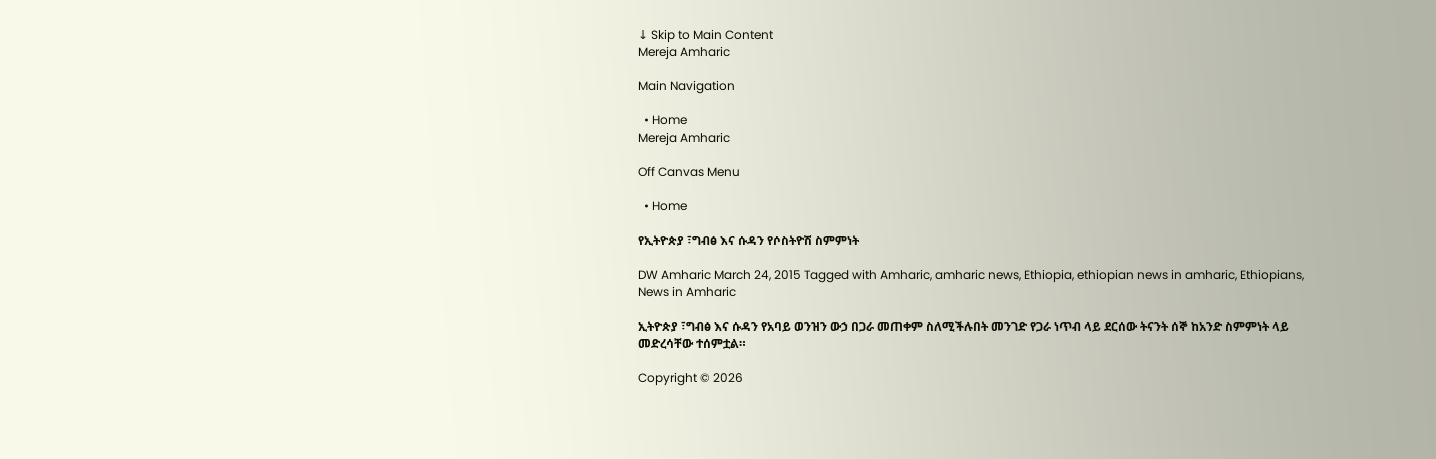↓ Skip to Main Content
Mereja Amharic

Main Navigation

  • Home
Mereja Amharic

Off Canvas Menu

  • Home

የኢትዮጵያ ፣ግብፅ እና ሱዳን የሶስትዮሽ ስምምነት

DW Amharic March 24, 2015 Tagged with Amharic, amharic news, Ethiopia, ethiopian news in amharic, Ethiopians, News in Amharic

ኢትዮጵያ ፣ግብፅ እና ሱዳን የአባይ ወንዝን ውኃ በጋራ መጠቀም ስለሚችሉበት መንገድ የጋራ ነጥብ ላይ ደርሰው ትናንት ሰኞ ከአንድ ስምምነት ላይ መድረሳቸው ተሰምቷል።

Copyright © 2026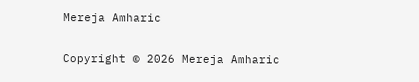Mereja Amharic

Copyright © 2026 Mereja Amharic